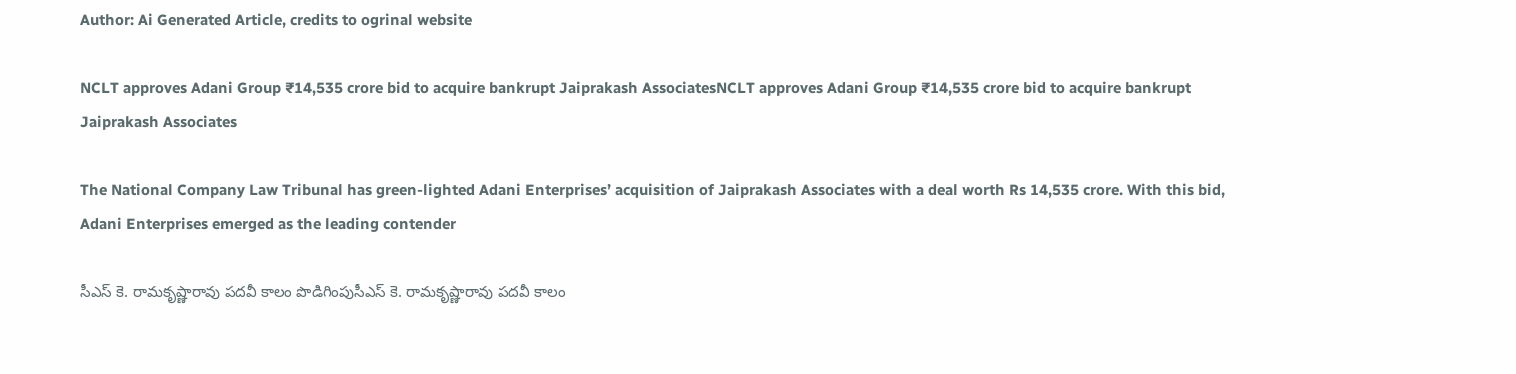Author: Ai Generated Article, credits to ogrinal website

NCLT approves Adani Group ₹14,535 crore bid to acquire bankrupt Jaiprakash AssociatesNCLT approves Adani Group ₹14,535 crore bid to acquire bankrupt Jaiprakash Associates

The National Company Law Tribunal has green-lighted Adani Enterprises’ acquisition of Jaiprakash Associates with a deal worth Rs 14,535 crore. With this bid, Adani Enterprises emerged as the leading contender

సీఎస్ కె. రామ‌కృష్ణారావు ప‌ద‌వీ కాలం పొడిగింపుసీఎస్ కె. రామ‌కృష్ణారావు ప‌ద‌వీ కాలం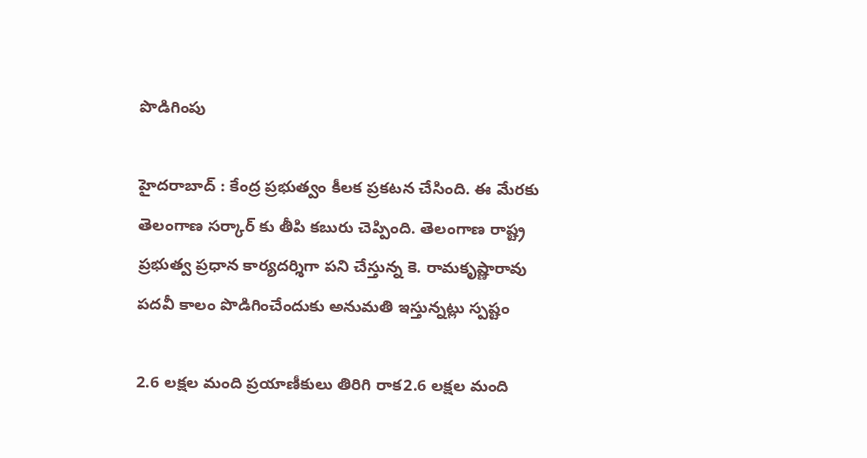పొడిగింపు

హైద‌రాబాద్ : కేంద్ర ప్ర‌భుత్వం కీల‌క ప్ర‌క‌ట‌న చేసింది. ఈ మేర‌కు తెలంగాణ స‌ర్కార్ కు తీపి కబురు చెప్పింది. తెలంగాణ రాష్ట్ర ప్ర‌భుత్వ ప్ర‌ధాన కార్య‌ద‌ర్శిగా ప‌ని చేస్తున్న కె. రామ‌కృష్ణారావు ప‌ద‌వీ కాలం పొడిగించేందుకు అనుమ‌తి ఇస్తున్న‌ట్లు స్ప‌ష్టం

2.6 ల‌క్ష‌ల మంది ప్ర‌యాణీకులు తిరిగి రాక‌2.6 ల‌క్ష‌ల మంది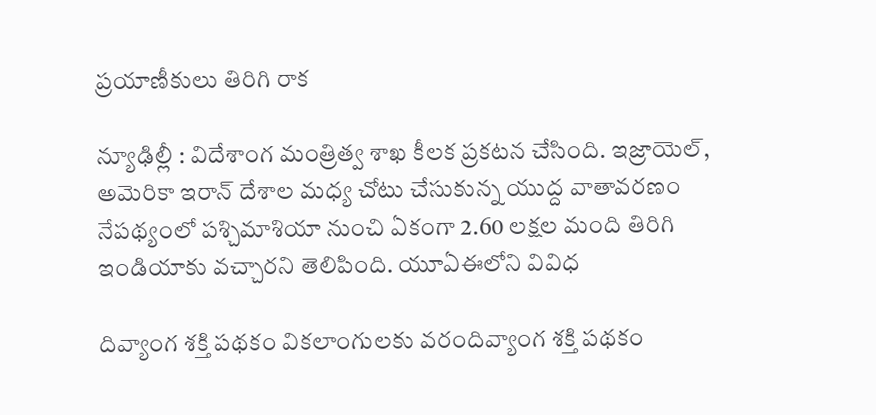ప్ర‌యాణీకులు తిరిగి రాక‌

న్యూఢిల్లీ : విదేశాంగ మంత్రిత్వ శాఖ కీల‌క ప్ర‌క‌ట‌న చేసింది. ఇజ్రాయెల్, అమెరికా ఇరాన్ దేశాల మ‌ధ్య చోటు చేసుకున్న యుద్ద వాతావ‌ర‌ణం నేప‌థ్యంలో ప‌శ్చిమాశియా నుంచి ఏకంగా 2.60 ల‌క్ష‌ల మంది తిరిగి ఇండియాకు వ‌చ్చార‌ని తెలిపింది. యూఏఈలోని వివిధ

దివ్యాంగ శ‌క్తి ప‌థ‌కం వికలాంగుల‌కు వ‌రందివ్యాంగ శ‌క్తి ప‌థ‌కం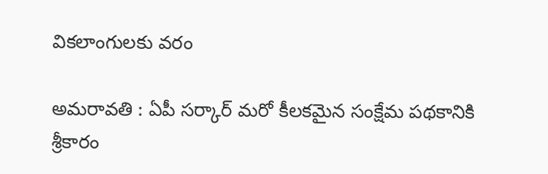వికలాంగుల‌కు వ‌రం

అమ‌రావ‌తి : ఏపీ స‌ర్కార్ మ‌రో కీల‌క‌మైన సంక్షేమ ప‌థ‌కానికి శ్రీ‌కారం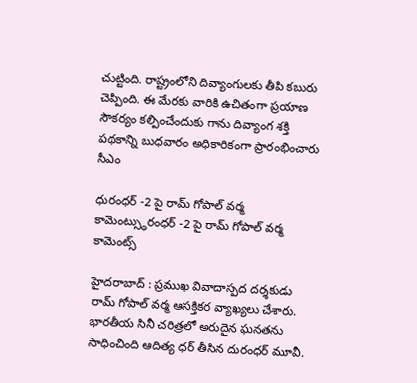చుట్టింది. రాష్ట్రంలోని దివ్యాంగుల‌కు తీపి క‌బురు చెప్పింది. ఈ మేర‌కు వారికి ఉచితంగా ప్ర‌యాణ సౌక‌ర్యం క‌ల్పించేందుకు గాను దివ్యాంగ శ‌క్తి ప‌థ‌కాన్ని బుధ‌వారం అధికారికంగా ప్రారంభించారు సీఎం

ధురంధ‌ర్ -2 పై రామ్ గోపాల్ వ‌ర్మ కామెంట్స్ధురంధ‌ర్ -2 పై రామ్ గోపాల్ వ‌ర్మ కామెంట్స్

హైద‌రాబాద్ : ప్ర‌ముఖ వివాదాస్ప‌ద ద‌ర్శ‌కుడు రామ్ గోపాల్ వ‌ర్మ ఆస‌క్తిక‌ర వ్యాఖ్య‌లు చేశారు. భార‌తీయ సినీ చ‌రిత్ర‌లో అరుదైన ఘ‌న‌త‌ను సాధించింది ఆదిత్య ధ‌ర్ తీసిన దురంధ‌ర్ మూవీ.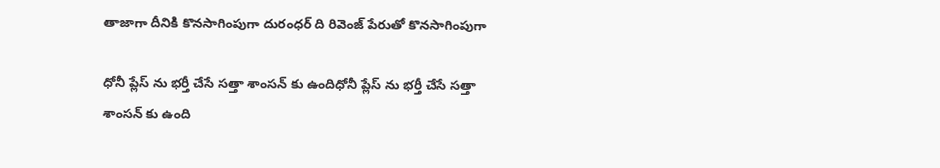తాజాగా దీనికి కొన‌సాగింపుగా దురంధ‌ర్ ది రివెంజ్ పేరుతో కొన‌సాగింపుగా

ధోనీ ప్లేస్ ను భ‌ర్తీ చేసే స‌త్తా శాంస‌న్ కు ఉందిధోనీ ప్లేస్ ను భ‌ర్తీ చేసే స‌త్తా శాంస‌న్ కు ఉంది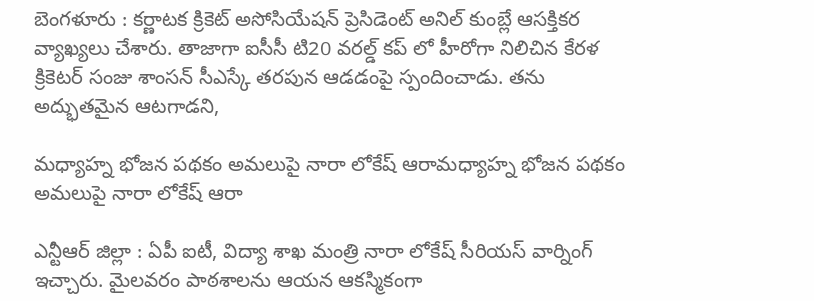బెంగ‌ళూరు : క‌ర్ణాట‌క క్రికెట్ అసోసియేష‌న్ ప్రెసిడెంట్ అనిల్ కుంబ్లే ఆస‌క్తిక‌ర వ్యాఖ్య‌లు చేశారు. తాజాగా ఐసీసీ టి20 వ‌ర‌ల్డ్ క‌ప్ లో హీరోగా నిలిచిన కేర‌ళ క్రికెట‌ర్ సంజు శాంస‌న్ సీఎస్కే త‌ర‌పున ఆడ‌డంపై స్పందించాడు. త‌ను అద్భుతమైన ఆట‌గాడ‌ని,

మ‌ధ్యాహ్న భోజ‌న ప‌థ‌కం అమలుపై నారా లోకేష్ ఆరామ‌ధ్యాహ్న భోజ‌న ప‌థ‌కం అమలుపై నారా లోకేష్ ఆరా

ఎన్టీఆర్ జిల్లా : ఏపీ ఐటీ, విద్యా శాఖ మంత్రి నారా లోకేష్ సీరియ‌స్ వార్నింగ్ ఇచ్చారు. మైల‌వ‌రం పాఠ‌శాల‌ను ఆయ‌న ఆక‌స్మికంగా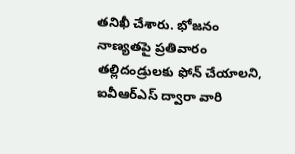త‌నిఖీ చేశారు. భోజనం నాణ్యతపై ప్రతివారం తల్లిదండ్రులకు ఫోన్ చేయాలని, ఐవీఆర్ఎస్ ద్వారా వారి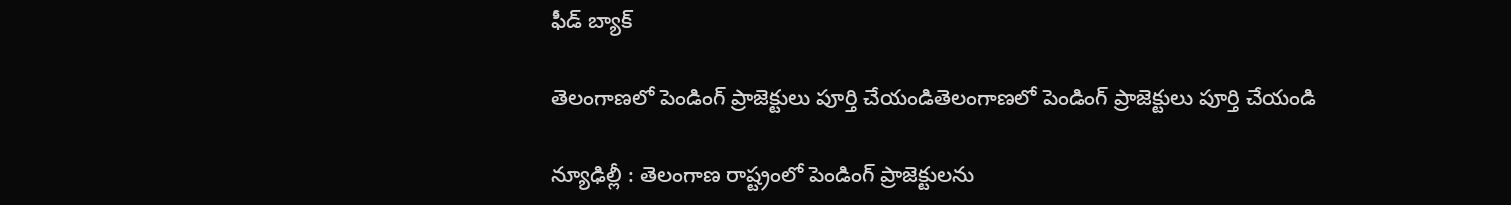ఫీడ్ బ్యాక్

తెలంగాణ‌లో పెండింగ్ ప్రాజెక్టులు పూర్తి చేయండితెలంగాణ‌లో పెండింగ్ ప్రాజెక్టులు పూర్తి చేయండి

న్యూఢిల్లీ : తెలంగాణ రాష్ట్రంలో పెండింగ్ ప్రాజెక్టుల‌ను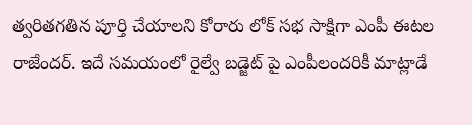త్వ‌రిత‌గ‌తిన పూర్తి చేయాల‌ని కోరారు లోక్ స‌భ సాక్షిగా ఎంపీ ఈట‌ల రాజేంద‌ర్. ఇదే స‌మ‌యంలో రైల్వే బడ్జెట్ పై ఎంపీలందరికీ మాట్లాడే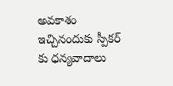అవకాశం ఇచ్చినందుకు స్పీక‌ర్ కు ధ‌న్య‌వాదాలు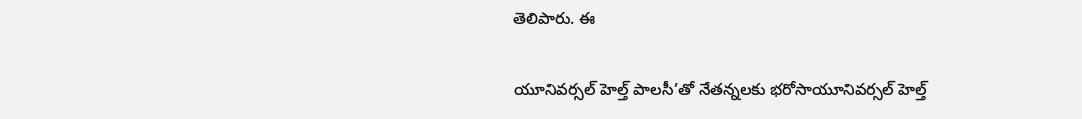తెలిపారు. ఈ

యూనివర్సల్ హెల్త్ పాలసీ’తో నేతన్నలకు భరోసాయూనివర్సల్ హెల్త్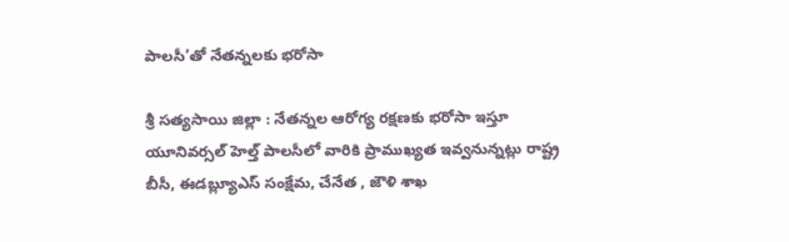పాలసీ’తో నేతన్నలకు భరోసా

శ్రీ సత్యసాయి జిల్లా : నేతన్నల ఆరోగ్య రక్షణకు భరోసా ఇస్తూ యూనివర్సల్ హెల్త్ పాలసీలో వారికి ప్రాముఖ్యత ఇవ్వనున్నట్లు రాష్ట్ర బీసీ, ఈడబ్ల్యూఎస్ సంక్షేమ, చేనేత , జౌళి శాఖ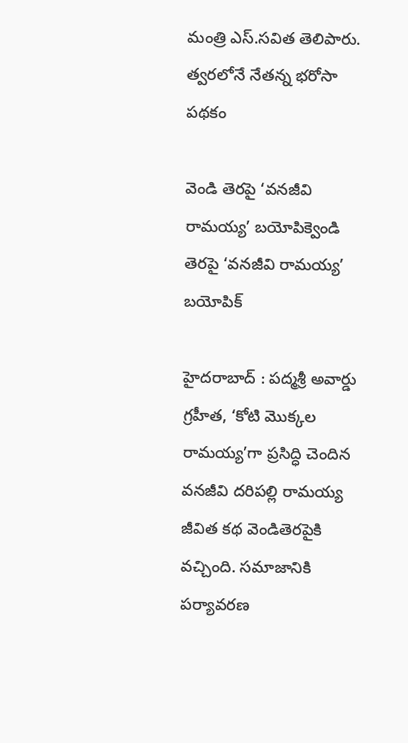మంత్రి ఎస్.సవిత తెలిపారు. త్వరలోనే నేతన్న భరోసా పథకం

వెండి తెర‌పై ‘వనజీవి రామయ్య’ బయోపిక్వెండి తెర‌పై ‘వనజీవి రామయ్య’ బయోపిక్

హైద‌రాబాద్ : పద్మశ్రీ అవార్డు గ్రహీత, ‘కోటి మొక్కల రామయ్య’గా ప్రసిద్ధి చెందిన వనజీవి దరిపల్లి రామయ్య జీవిత కథ వెండితెరపైకి వ‌చ్చింది. సమాజానికి పర్యావరణ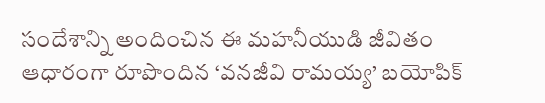సందేశాన్ని అందించిన ఈ మహనీయుడి జీవితం ఆధారంగా రూపొందిన ‘వనజీవి రామయ్య’ బయోపిక్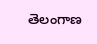తెలంగాణ